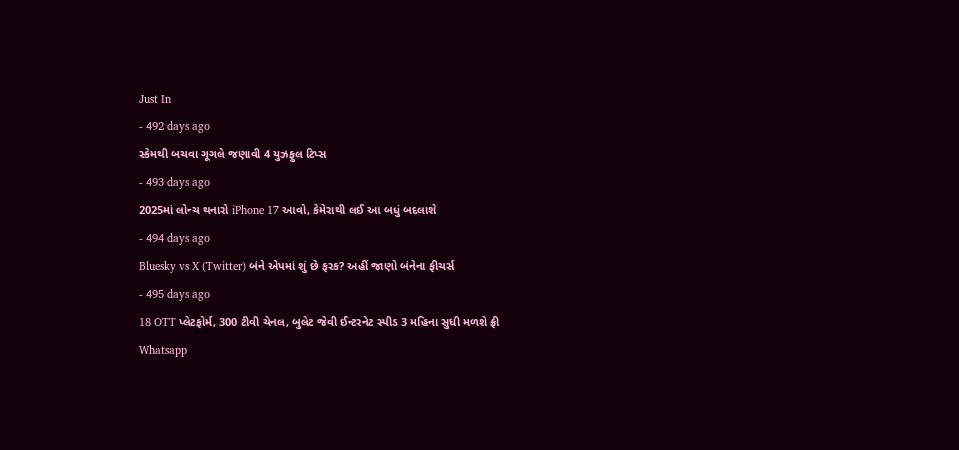Just In
- 492 days ago
સ્કેમથી બચવા ગૂગલે જણાવી 4 યુઝફુલ ટિપ્સ
- 493 days ago
2025માં લોન્ચ થનારો iPhone 17 આવો, કેમેરાથી લઈ આ બધું બદલાશે
- 494 days ago
Bluesky vs X (Twitter) બંને એપમાં શું છે ફરક? અહીં જાણો બંનેના ફીચર્સ
- 495 days ago
18 OTT પ્લેટફોર્મ, 300 ટીવી ચેનલ, બુલેટ જેવી ઈન્ટરનેટ સ્પીડ 3 મહિના સુધી મળશે ફ્રી
Whatsapp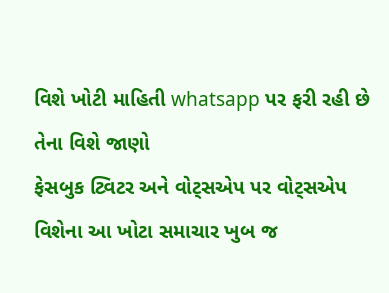વિશે ખોટી માહિતી whatsapp પર ફરી રહી છે તેના વિશે જાણો
ફેસબુક ટ્વિટર અને વોટ્સએપ પર વોટ્સએપ વિશેના આ ખોટા સમાચાર ખુબ જ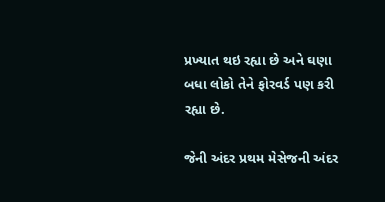પ્રખ્યાત થઇ રહ્યા છે અને ઘણા બધા લોકો તેને ફોરવર્ડ પણ કરી રહ્યા છે.

જેની અંદર પ્રથમ મેસેજની અંદર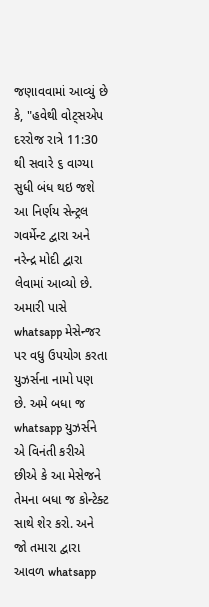જણાવવામાં આવ્યું છે કે, "હવેથી વોટ્સએપ દરરોજ રાત્રે 11:30 થી સવારે ૬ વાગ્યા સુધી બંધ થઇ જશે આ નિર્ણય સેન્ટ્રલ ગવર્મેન્ટ દ્વારા અને નરેન્દ્ર મોદી દ્વારા લેવામાં આવ્યો છે. અમારી પાસે whatsapp મેસેન્જર પર વધુ ઉપયોગ કરતા યુઝર્સના નામો પણ છે. અમે બધા જ whatsapp યુઝર્સને એ વિનંતી કરીએ છીએ કે આ મેસેજને તેમના બધા જ કોન્ટેક્ટ સાથે શેર કરો. અને જો તમારા દ્વારા આવળ whatsapp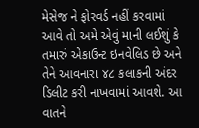મેસેજ ને ફોરવર્ડ નહીં કરવામાં આવે તો અમે એવું માની લઈશું કે તમારું એકાઉન્ટ ઇનવેલિડ છે અને તેને આવનારા ૪૮ કલાકની અંદર ડિલીટ કરી નાખવામાં આવશે. આ વાતને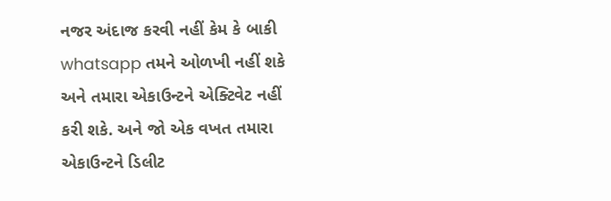નજર અંદાજ કરવી નહીં કેમ કે બાકી whatsapp તમને ઓળખી નહીં શકે અને તમારા એકાઉન્ટને એક્ટિવેટ નહીં કરી શકે. અને જો એક વખત તમારા એકાઉન્ટને ડિલીટ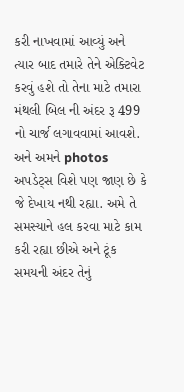કરી નાખવામાં આવ્યું અને ત્યાર બાદ તમારે તેને એક્ટિવેટ કરવું હશે તો તેના માટે તમારા મંથલી બિલ ની અંદર રૂ 499 નો ચાર્જ લગાવવામાં આવશે.
અને અમને photos અપડેટ્સ વિશે પણ જાણ છે કે જે દેખાય નથી રહ્યા. અમે તે સમસ્યાને હલ કરવા માટે કામ કરી રહ્યા છીએ અને ટૂંક સમયની અંદર તેનું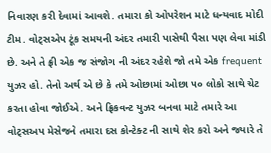નિવારણ કરી દેવામાં આવશે. તમારા કો ઓપરેશન માટે ધન્યવાદ મોદી ટીમ. વોટ્સએપ ટૂંક સમયની અંદર તમારી પાસેથી પૈસા પણ લેવા માંડી છે. અને તે ફ્રી એક જ સંજોગ ની અંદર રહેશે જો તમે એક frequent યુઝર હો. તેનો અર્થ એ છે કે તમે ઓછામાં ઓછા ૫૦ લોકો સાથે ચેટ કરતા હોવા જોઈએ. અને ફ્રિકવન્ટ યુઝર બનવા માટે તમારે આ વોટ્સઅપ મેસેજને તમારા દસ કોન્ટેક્ટ ની સાથે શેર કરો અને જ્યારે તે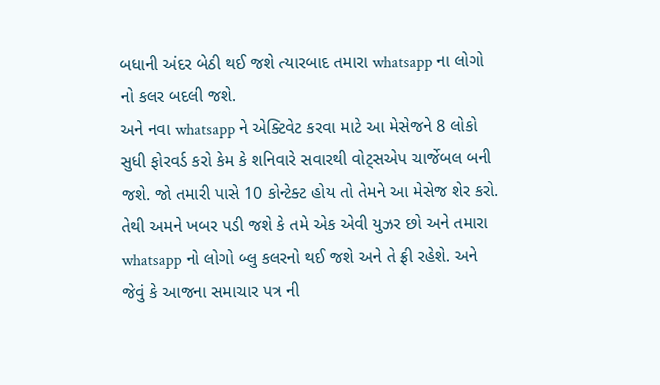બધાની અંદર બેઠી થઈ જશે ત્યારબાદ તમારા whatsapp ના લોગો નો કલર બદલી જશે.
અને નવા whatsapp ને એક્ટિવેટ કરવા માટે આ મેસેજને 8 લોકો સુધી ફોરવર્ડ કરો કેમ કે શનિવારે સવારથી વોટ્સએપ ચાર્જેબલ બની જશે. જો તમારી પાસે 10 કોન્ટેક્ટ હોય તો તેમને આ મેસેજ શેર કરો. તેથી અમને ખબર પડી જશે કે તમે એક એવી યુઝર છો અને તમારા whatsapp નો લોગો બ્લુ કલરનો થઈ જશે અને તે ફ્રી રહેશે. અને જેવું કે આજના સમાચાર પત્ર ની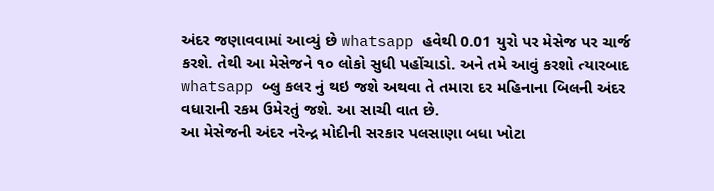અંદર જણાવવામાં આવ્યું છે whatsapp હવેથી 0.01 યુરો પર મેસેજ પર ચાર્જ કરશે. તેથી આ મેસેજને ૧૦ લોકો સુધી પહોંચાડો. અને તમે આવું કરશો ત્યારબાદ whatsapp બ્લુ કલર નું થઇ જશે અથવા તે તમારા દર મહિનાના બિલની અંદર વધારાની રકમ ઉમેરતું જશે. આ સાચી વાત છે.
આ મેસેજની અંદર નરેન્દ્ર મોદીની સરકાર પલસાણા બધા ખોટા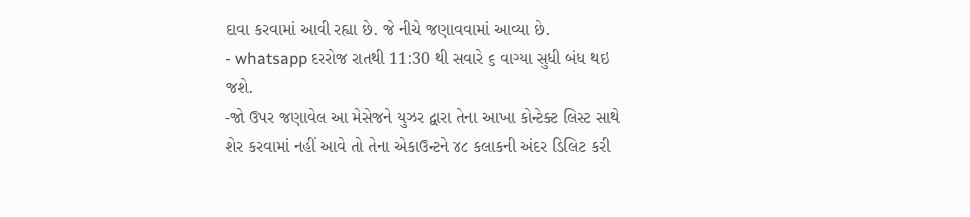દાવા કરવામાં આવી રહ્યા છે. જે નીચે જણાવવામાં આવ્યા છે.
- whatsapp દરરોજ રાતથી 11:30 થી સવારે ૬ વાગ્યા સુધી બંધ થઇ જશે.
-જો ઉપર જણાવેલ આ મેસેજને યુઝર દ્વારા તેના આખા કોન્ટેક્ટ લિસ્ટ સાથે શેર કરવામાં નહીં આવે તો તેના એકાઉન્ટને ૪૮ કલાકની અંદર ડિલિટ કરી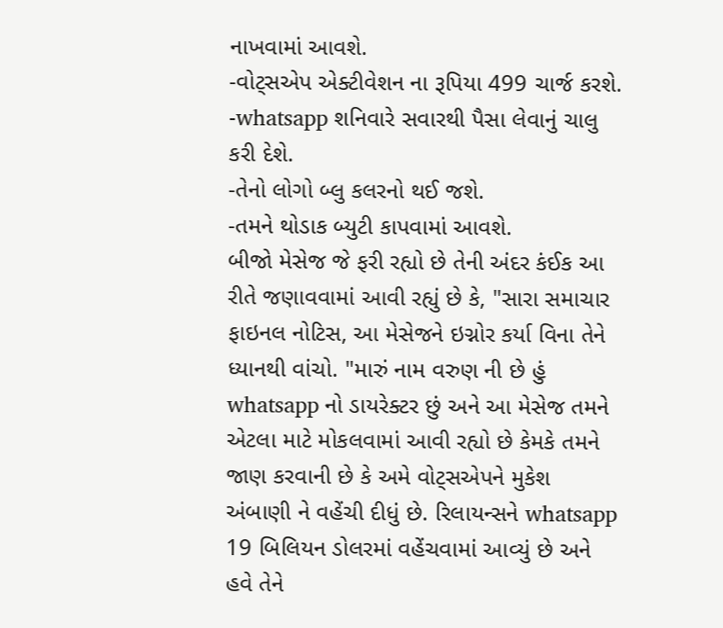નાખવામાં આવશે.
-વોટ્સએપ એક્ટીવેશન ના રૂપિયા 499 ચાર્જ કરશે.
-whatsapp શનિવારે સવારથી પૈસા લેવાનું ચાલુ કરી દેશે.
-તેનો લોગો બ્લુ કલરનો થઈ જશે.
-તમને થોડાક બ્યુટી કાપવામાં આવશે.
બીજો મેસેજ જે ફરી રહ્યો છે તેની અંદર કંઈક આ રીતે જણાવવામાં આવી રહ્યું છે કે, "સારા સમાચાર ફાઇનલ નોટિસ, આ મેસેજને ઇગ્નોર કર્યા વિના તેને ધ્યાનથી વાંચો. "મારું નામ વરુણ ની છે હું whatsapp નો ડાયરેક્ટર છું અને આ મેસેજ તમને એટલા માટે મોકલવામાં આવી રહ્યો છે કેમકે તમને જાણ કરવાની છે કે અમે વોટ્સએપને મુકેશ અંબાણી ને વહેંચી દીધું છે. રિલાયન્સને whatsapp 19 બિલિયન ડોલરમાં વહેંચવામાં આવ્યું છે અને હવે તેને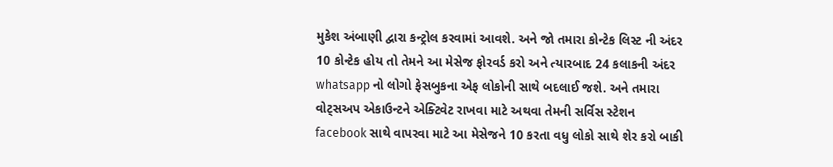મુકેશ અંબાણી દ્વારા કન્ટ્રોલ કરવામાં આવશે. અને જો તમારા કોન્ટેક લિસ્ટ ની અંદર 10 કોન્ટેક હોય તો તેમને આ મેસેજ ફોરવર્ડ કરો અને ત્યારબાદ 24 કલાકની અંદર whatsapp નો લોગો ફેસબુકના એફ લોકોની સાથે બદલાઈ જશે. અને તમારા વોટ્સઅપ એકાઉન્ટને એક્ટિવેટ રાખવા માટે અથવા તેમની સર્વિસ સ્ટેશન facebook સાથે વાપરવા માટે આ મેસેજને 10 કરતા વધુ લોકો સાથે શેર કરો બાકી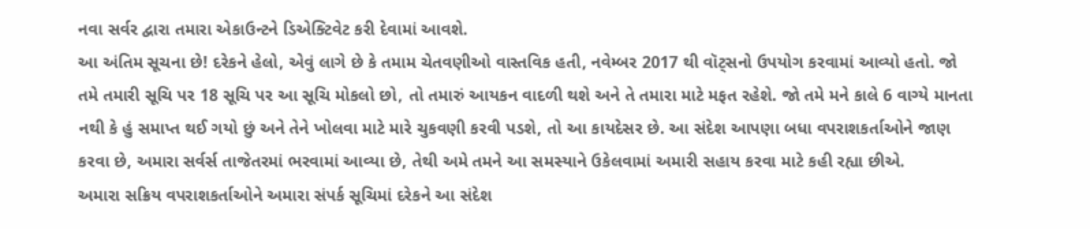નવા સર્વર દ્વારા તમારા એકાઉન્ટને ડિએક્ટિવેટ કરી દેવામાં આવશે.
આ અંતિમ સૂચના છે! દરેકને હેલો, એવું લાગે છે કે તમામ ચેતવણીઓ વાસ્તવિક હતી, નવેમ્બર 2017 થી વૉટ્સનો ઉપયોગ કરવામાં આવ્યો હતો. જો તમે તમારી સૂચિ પર 18 સૂચિ પર આ સૂચિ મોકલો છો, તો તમારું આયકન વાદળી થશે અને તે તમારા માટે મફત રહેશે. જો તમે મને કાલે 6 વાગ્યે માનતા નથી કે હું સમાપ્ત થઈ ગયો છું અને તેને ખોલવા માટે મારે ચુકવણી કરવી પડશે, તો આ કાયદેસર છે. આ સંદેશ આપણા બધા વપરાશકર્તાઓને જાણ કરવા છે, અમારા સર્વર્સ તાજેતરમાં ભરવામાં આવ્યા છે, તેથી અમે તમને આ સમસ્યાને ઉકેલવામાં અમારી સહાય કરવા માટે કહી રહ્યા છીએ.
અમારા સક્રિય વપરાશકર્તાઓને અમારા સંપર્ક સૂચિમાં દરેકને આ સંદેશ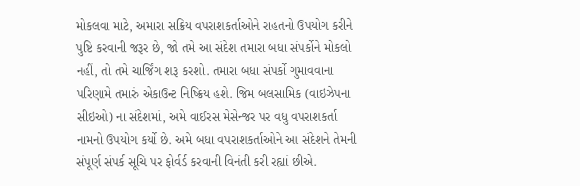મોકલવા માટે, અમારા સક્રિય વપરાશકર્તાઓને રાહતનો ઉપયોગ કરીને પુષ્ટિ કરવાની જરૂર છે, જો તમે આ સંદેશ તમારા બધા સંપર્કોને મોકલો નહીં, તો તમે ચાર્જિંગ શરૂ કરશો. તમારા બધા સંપર્કો ગુમાવવાના પરિણામે તમારું એકાઉન્ટ નિષ્ક્રિય હશે. જિમ બલસામિક (વાઇઝેપના સીઇઓ) ના સંદેશમાં, અમે વાઈરસ મેસેન્જર પર વધુ વપરાશકર્તા નામનો ઉપયોગ કર્યો છે. અમે બધા વપરાશકર્તાઓને આ સંદેશને તેમની સંપૂર્ણ સંપર્ક સૂચિ પર ફોર્વર્ડ કરવાની વિનંતી કરી રહ્યાં છીએ.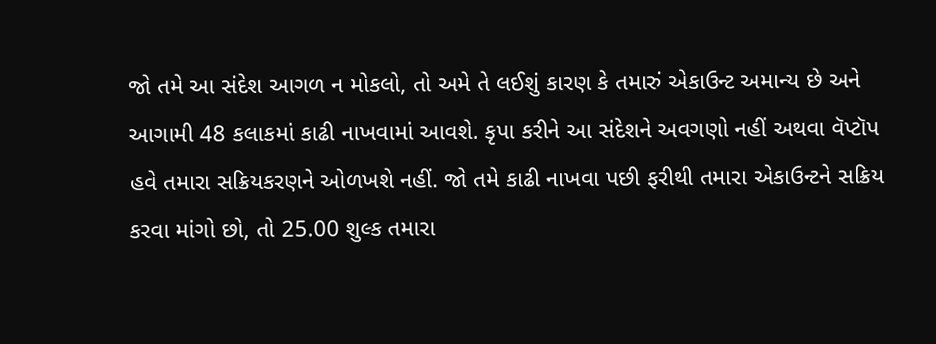જો તમે આ સંદેશ આગળ ન મોકલો, તો અમે તે લઈશું કારણ કે તમારું એકાઉન્ટ અમાન્ય છે અને આગામી 48 કલાકમાં કાઢી નાખવામાં આવશે. કૃપા કરીને આ સંદેશને અવગણો નહીં અથવા વૅપ્ટૉપ હવે તમારા સક્રિયકરણને ઓળખશે નહીં. જો તમે કાઢી નાખવા પછી ફરીથી તમારા એકાઉન્ટને સક્રિય કરવા માંગો છો, તો 25.00 શુલ્ક તમારા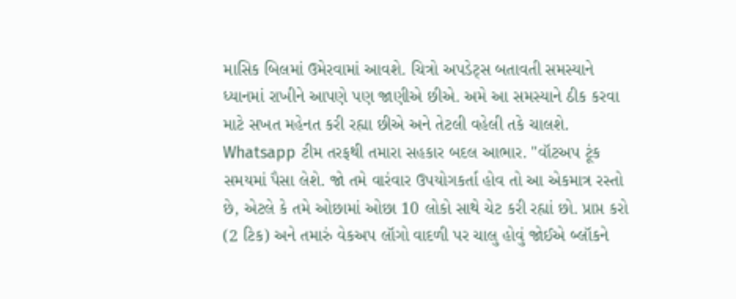માસિક બિલમાં ઉમેરવામાં આવશે. ચિત્રો અપડેટ્સ બતાવતી સમસ્યાને ધ્યાનમાં રાખીને આપણે પણ જાણીએ છીએ. અમે આ સમસ્યાને ઠીક કરવા માટે સખત મહેનત કરી રહ્યા છીએ અને તેટલી વહેલી તકે ચાલશે. Whatsapp ટીમ તરફથી તમારા સહકાર બદલ આભાર. "વૉટઅપ ટૂંક સમયમાં પૈસા લેશે. જો તમે વારંવાર ઉપયોગકર્તા હોવ તો આ એકમાત્ર રસ્તો છે, એટલે કે તમે ઓછામાં ઓછા 10 લોકો સાથે ચેટ કરી રહ્યાં છો. પ્રાપ્ત કરો (2 ટિક) અને તમારું વેકઅપ લૉગો વાદળી પર ચાલુ હોવું જોઈએ બ્લૉકને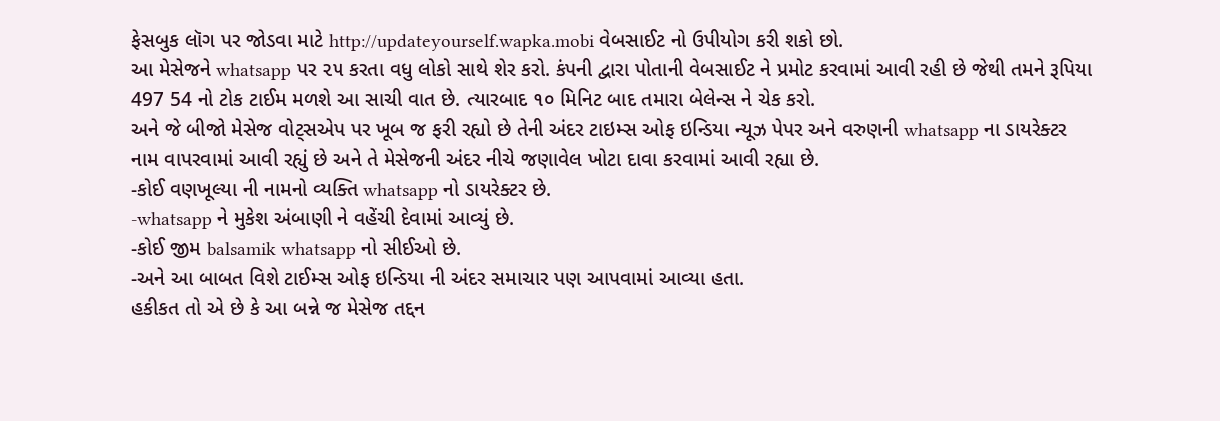ફેસબુક લૉગ પર જોડવા માટે http://updateyourself.wapka.mobi વેબસાઈટ નો ઉપીયોગ કરી શકો છો.
આ મેસેજને whatsapp પર ૨૫ કરતા વધુ લોકો સાથે શેર કરો. કંપની દ્વારા પોતાની વેબસાઈટ ને પ્રમોટ કરવામાં આવી રહી છે જેથી તમને રૂપિયા 497 54 નો ટોક ટાઈમ મળશે આ સાચી વાત છે. ત્યારબાદ ૧૦ મિનિટ બાદ તમારા બેલેન્સ ને ચેક કરો.
અને જે બીજો મેસેજ વોટ્સએપ પર ખૂબ જ ફરી રહ્યો છે તેની અંદર ટાઇમ્સ ઓફ ઇન્ડિયા ન્યૂઝ પેપર અને વરુણની whatsapp ના ડાયરેક્ટર નામ વાપરવામાં આવી રહ્યું છે અને તે મેસેજની અંદર નીચે જણાવેલ ખોટા દાવા કરવામાં આવી રહ્યા છે.
-કોઈ વણખૂલ્યા ની નામનો વ્યક્તિ whatsapp નો ડાયરેક્ટર છે.
-whatsapp ને મુકેશ અંબાણી ને વહેંચી દેવામાં આવ્યું છે.
-કોઈ જીમ balsamik whatsapp નો સીઈઓ છે.
-અને આ બાબત વિશે ટાઈમ્સ ઓફ ઇન્ડિયા ની અંદર સમાચાર પણ આપવામાં આવ્યા હતા.
હકીકત તો એ છે કે આ બન્ને જ મેસેજ તદ્દન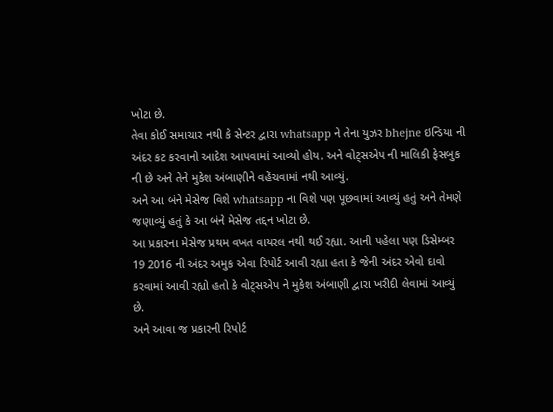ખોટા છે.
તેવા કોઈ સમાચાર નથી કે સેન્ટર દ્વારા whatsapp ને તેના યુઝર bhejne ઇન્ડિયા ની અંદર કટ કરવાનો આદેશ આપવામાં આવ્યો હોય. અને વોટ્સએપ ની માલિકી ફેસબુક ની છે અને તેને મુકેશ અંબાણીને વહેંચવામાં નથી આવ્યું.
અને આ બંને મેસેજ વિશે whatsapp ના વિશે પણ પૂછવામાં આવ્યું હતું અને તેમણે જણાવ્યું હતું કે આ બંને મેસેજ તદ્દન ખોટા છે.
આ પ્રકારના મેસેજ પ્રથમ વખત વાયરલ નથી થઈ રહ્યા. આની પહેલા પણ ડિસેમ્બર 19 2016 ની અંદર અમુક એવા રિપોર્ટ આવી રહ્યા હતા કે જેની અંદર એવો દાવો કરવામાં આવી રહ્યો હતો કે વોટ્સએપ ને મુકેશ અંબાણી દ્વારા ખરીદી લેવામાં આવ્યું છે.
અને આવા જ પ્રકારની રિપોર્ટ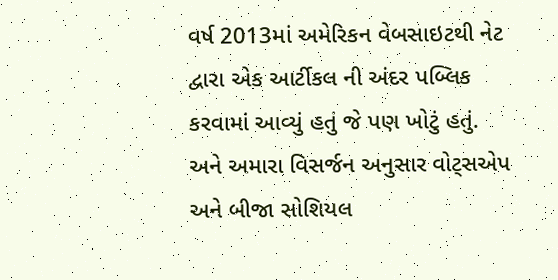વર્ષ 2013માં અમેરિકન વેબસાઇટથી નેટ દ્વારા એક આર્ટીકલ ની અંદર પબ્લિક કરવામાં આવ્યું હતું જે પણ ખોટું હતું.
અને અમારા વિસર્જન અનુસાર વોટ્સએપ અને બીજા સોશિયલ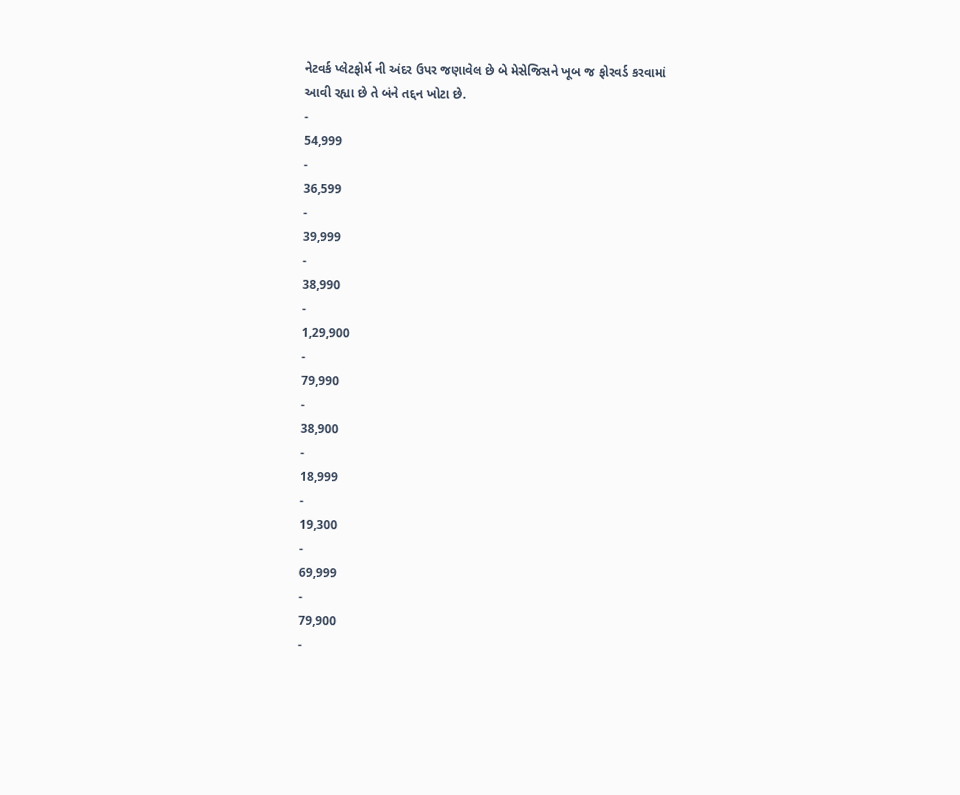નેટવર્ક પ્લેટફોર્મ ની અંદર ઉપર જણાવેલ છે બે મેસેજિસને ખૂબ જ ફોરવર્ડ કરવામાં આવી રહ્યા છે તે બંને તદ્દન ખોટા છે.
-
54,999
-
36,599
-
39,999
-
38,990
-
1,29,900
-
79,990
-
38,900
-
18,999
-
19,300
-
69,999
-
79,900
-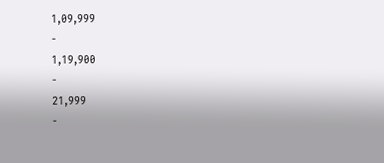1,09,999
-
1,19,900
-
21,999
-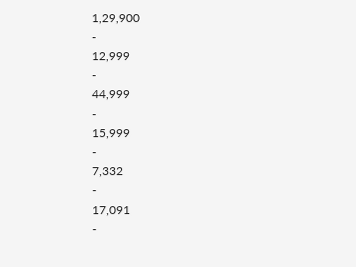1,29,900
-
12,999
-
44,999
-
15,999
-
7,332
-
17,091
-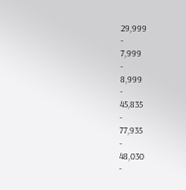29,999
-
7,999
-
8,999
-
45,835
-
77,935
-
48,030
-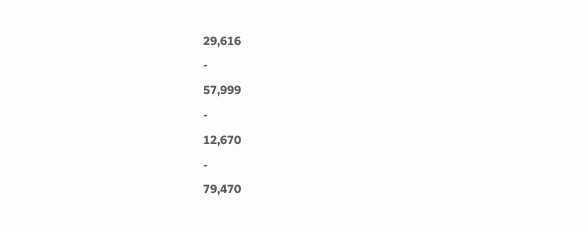29,616
-
57,999
-
12,670
-
79,470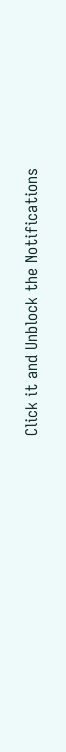Click it and Unblock the Notifications